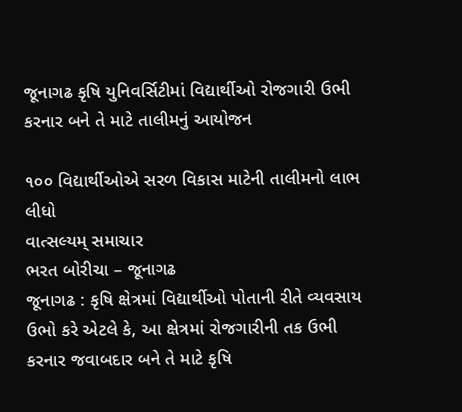જૂનાગઢ કૃષિ યુનિવર્સિટીમાં વિદ્યાર્થીઓ રોજગારી ઉભી કરનાર બને તે માટે તાલીમનું આયોજન

૧૦૦ વિદ્યાર્થીઓએ સરળ વિકાસ માટેની તાલીમનો લાભ લીધો
વાત્સલ્યમ્ સમાચાર
ભરત બોરીચા – જૂનાગઢ
જૂનાગઢ : કૃષિ ક્ષેત્રમાં વિદ્યાર્થીઓ પોતાની રીતે વ્યવસાય ઉભો કરે એટલે કે, આ ક્ષેત્રમાં રોજગારીની તક ઉભી કરનાર જવાબદાર બને તે માટે કૃષિ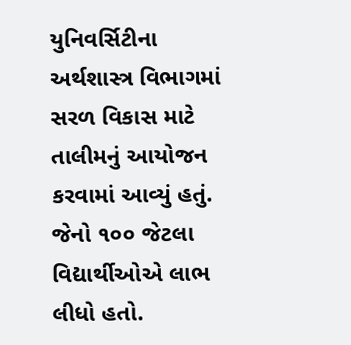યુનિવર્સિટીના અર્થશાસ્ત્ર વિભાગમાં સરળ વિકાસ માટે તાલીમનું આયોજન કરવામાં આવ્યું હતું. જેનો ૧૦૦ જેટલા વિદ્યાર્થીઓએ લાભ લીધો હતો.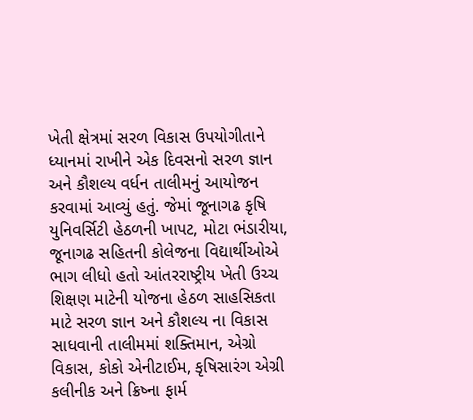ખેતી ક્ષેત્રમાં સરળ વિકાસ ઉપયોગીતાને ધ્યાનમાં રાખીને એક દિવસનો સરળ જ્ઞાન અને કૌશલ્ય વર્ધન તાલીમનું આયોજન કરવામાં આવ્યું હતું. જેમાં જૂનાગઢ કૃષિ યુનિવર્સિટી હેઠળની ખાપટ, મોટા ભંડારીયા, જૂનાગઢ સહિતની કોલેજના વિદ્યાર્થીઓએ ભાગ લીધો હતો આંતરરાષ્ટ્રીય ખેતી ઉચ્ચ શિક્ષણ માટેની યોજના હેઠળ સાહસિકતા માટે સરળ જ્ઞાન અને કૌશલ્ય ના વિકાસ સાધવાની તાલીમમાં શક્તિમાન, એગ્રો વિકાસ, કોકો એનીટાઈમ, કૃષિસારંગ એગ્રી કલીનીક અને ક્રિષ્ના ફાર્મ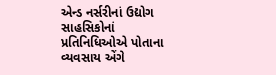એન્ડ નર્સરીનાં ઉદ્યોગ સાહસિકોનાં પ્રતિનિધિઓએ પોતાના વ્યવસાય એંગે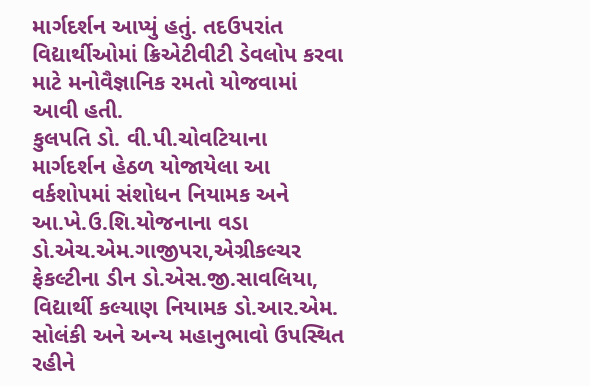માર્ગદર્શન આપ્યું હતું. તદઉપરાંત વિદ્યાર્થીઓમાં ક્રિએટીવીટી ડેવલોપ કરવા માટે મનોવૈજ્ઞાનિક રમતો યોજવામાં આવી હતી.
કુલપતિ ડો. વી.પી.ચોવટિયાના માર્ગદર્શન હેઠળ યોજાયેલા આ વર્કશોપમાં સંશોધન નિયામક અને આ.ખે.ઉ.શિ.યોજનાના વડા ડો.એચ.એમ.ગાજીપરા,એગ્રીકલ્ચર ફેકલ્ટીના ડીન ડો.એસ.જી.સાવલિયા, વિદ્યાર્થી કલ્યાણ નિયામક ડો.આર.એમ. સોલંકી અને અન્ય મહાનુભાવો ઉપસ્થિત રહીને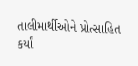તાલીમાર્થીઓને પ્રોત્સાહિત કર્યાં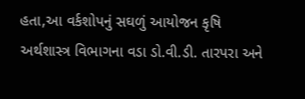હતા,આ વર્કશોપનું સઘળું આયોજન કૃષિ અર્થશાસ્ત્ર વિભાગના વડા ડો.વી.ડી. તારપરા અને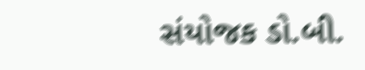સંયોજક ડો.બી.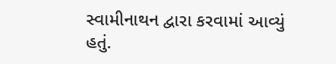સ્વામીનાથન દ્વારા કરવામાં આવ્યું હતું.